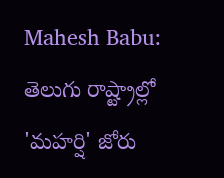Mahesh Babu: తెలుగు రాష్ట్రాల్లో 'మహర్షి' జోరు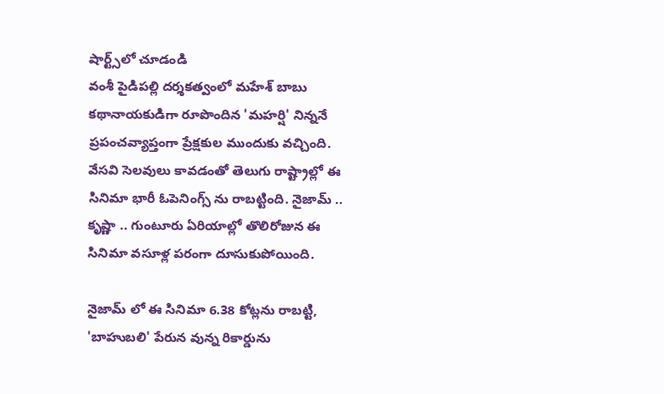షార్ట్స్‌లో చూడండి
వంశీ పైడిపల్లి దర్శకత్వంలో మహేశ్ బాబు కథానాయకుడిగా రూపొందిన 'మహర్షి' నిన్ననే ప్రపంచవ్యాప్తంగా ప్రేక్షకుల ముందుకు వచ్చింది. వేసవి సెలవులు కావడంతో తెలుగు రాష్ట్రాల్లో ఈ సినిమా భారీ ఓపెనింగ్స్ ను రాబట్టింది. నైజామ్ ..  కృష్ణా .. గుంటూరు ఏరియాల్లో తొలిరోజున ఈ సినిమా వసూళ్ల పరంగా దూసుకుపోయింది.

నైజామ్ లో ఈ సినిమా 6.38 కోట్లను రాబట్టి, 'బాహుబలి' పేరున వున్న రికార్డును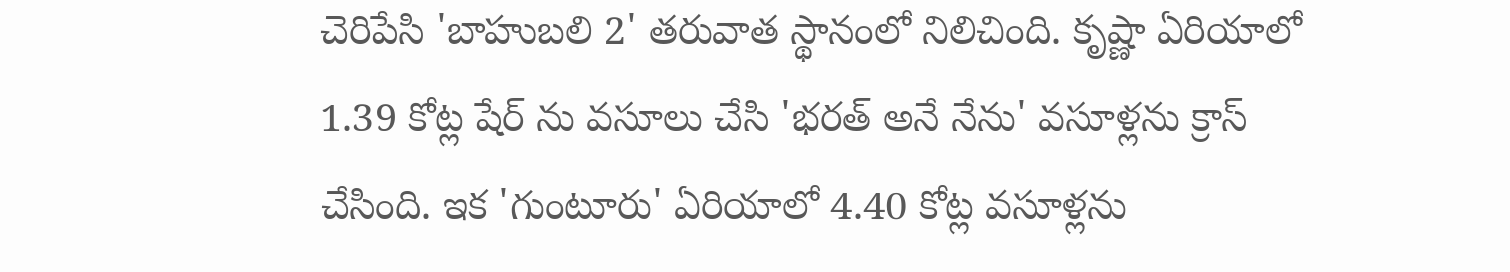చెరిపేసి 'బాహుబలి 2' తరువాత స్థానంలో నిలిచింది. కృష్ణా ఏరియాలో 1.39 కోట్ల షేర్ ను వసూలు చేసి 'భరత్ అనే నేను' వసూళ్లను క్రాస్ చేసింది. ఇక 'గుంటూరు' ఏరియాలో 4.40 కోట్ల వసూళ్లను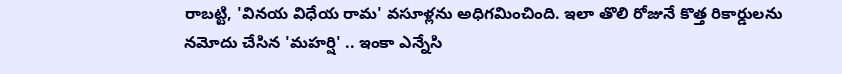రాబట్టి, 'వినయ విధేయ రామ' వసూళ్లను అధిగమించింది. ఇలా తొలి రోజునే కొత్త రికార్డులను నమోదు చేసిన 'మహర్షి' .. ఇంకా ఎన్నేసి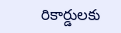రికార్డులకు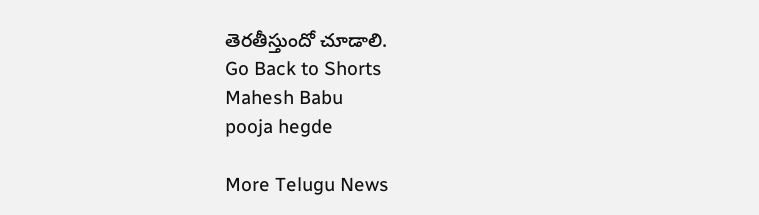తెరతీస్తుందో చూడాలి.
Go Back to Shorts
Mahesh Babu
pooja hegde

More Telugu News